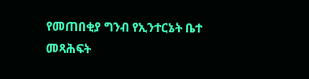የመጠበቂያ ግንብ የኢንተርኔት ቤተ መጻሕፍት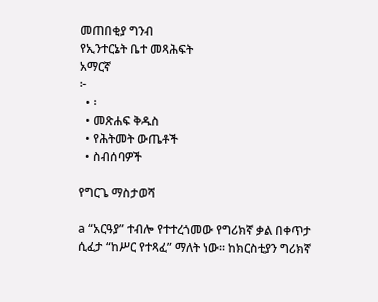መጠበቂያ ግንብ
የኢንተርኔት ቤተ መጻሕፍት
አማርኛ
፦
  • ፡
  • መጽሐፍ ቅዱስ
  • የሕትመት ውጤቶች
  • ስብሰባዎች

የግርጌ ማስታወሻ

a “አርዓያ” ተብሎ የተተረጎመው የግሪክኛ ቃል በቀጥታ ሲፈታ “ከሥር የተጻፈ” ማለት ነው። ከክርስቲያን ግሪክኛ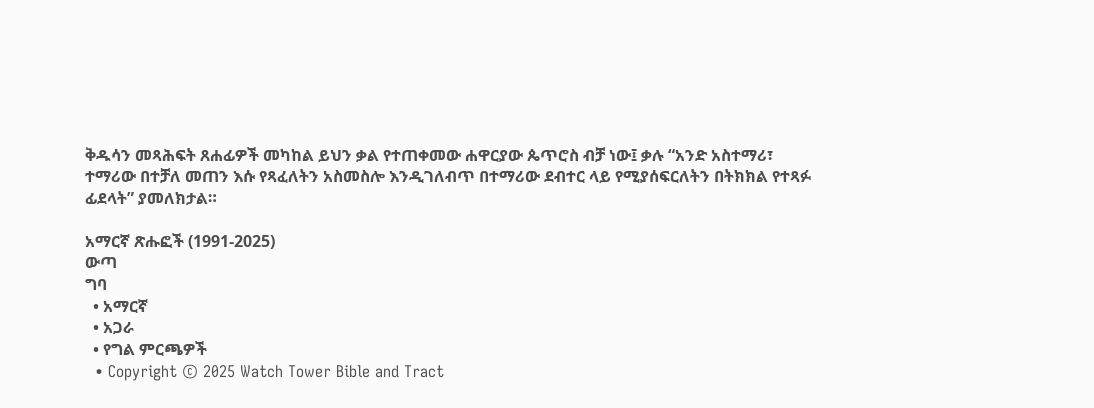ቅዱሳን መጻሕፍት ጸሐፊዎች መካከል ይህን ቃል የተጠቀመው ሐዋርያው ጴጥሮስ ብቻ ነው፤ ቃሉ “አንድ አስተማሪ፣ ተማሪው በተቻለ መጠን እሱ የጻፈለትን አስመስሎ እንዲገለብጥ በተማሪው ደብተር ላይ የሚያሰፍርለትን በትክክል የተጻፉ ፊደላት” ያመለክታል።

አማርኛ ጽሑፎች (1991-2025)
ውጣ
ግባ
  • አማርኛ
  • አጋራ
  • የግል ምርጫዎች
  • Copyright © 2025 Watch Tower Bible and Tract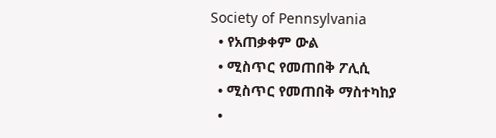Society of Pennsylvania
  • የአጠቃቀም ውል
  • ሚስጥር የመጠበቅ ፖሊሲ
  • ሚስጥር የመጠበቅ ማስተካከያ
  •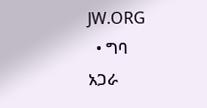JW.ORG
  • ግባ
አጋራ